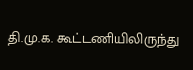தி.மு.க. கூட்டணியிலிருந்து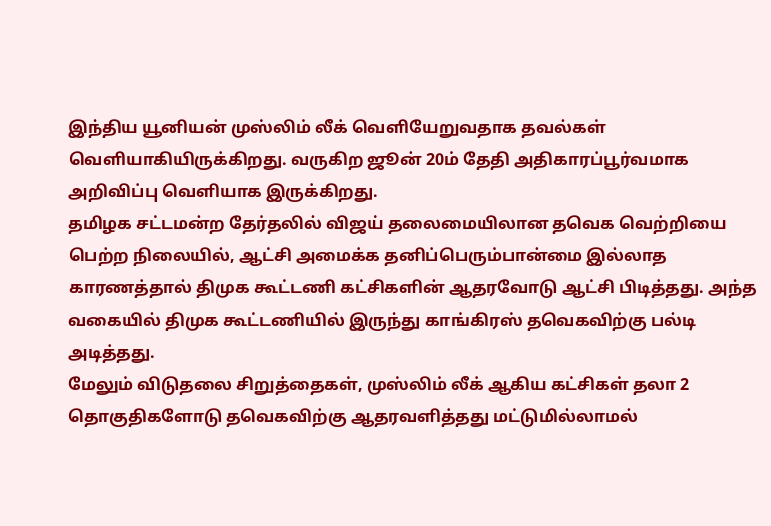இந்திய யூனியன் முஸ்லிம் லீக் வெளியேறுவதாக தவல்கள் வெளியாகியிருக்கிறது. வருகிற ஜூன் 20ம் தேதி அதிகாரப்பூர்வமாக அறிவிப்பு வெளியாக இருக்கிறது.
தமிழக சட்டமன்ற தேர்தலில் விஜய் தலைமையிலான தவெக வெற்றியை பெற்ற நிலையில், ஆட்சி அமைக்க தனிப்பெரும்பான்மை இல்லாத காரணத்தால் திமுக கூட்டணி கட்சிகளின் ஆதரவோடு ஆட்சி பிடித்தது. அந்த வகையில் திமுக கூட்டணியில் இருந்து காங்கிரஸ் தவெகவிற்கு பல்டி அடித்தது.
மேலும் விடுதலை சிறுத்தைகள், முஸ்லிம் லீக் ஆகிய கட்சிகள் தலா 2 தொகுதிகளோடு தவெகவிற்கு ஆதரவளித்தது மட்டுமில்லாமல்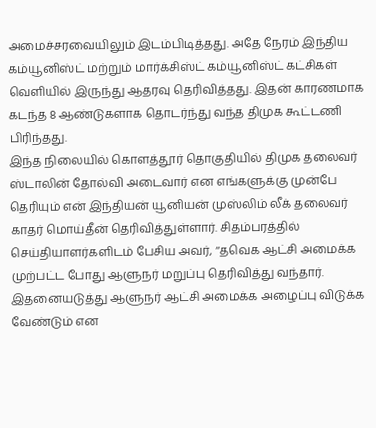அமைச்சரவையிலும் இடம்பிடித்தது. அதே நேரம் இந்திய கம்யூனிஸ்ட் மற்றும் மார்க்சிஸ்ட் கம்யூனிஸ்ட் கட்சிகள் வெளியில் இருந்து ஆதரவு தெரிவித்தது. இதன் காரணமாக கடந்த 8 ஆண்டுகளாக தொடர்ந்து வந்த திமுக கூட்டணி பிரிந்தது.
இந்த நிலையில் கொளத்தூர் தொகுதியில் திமுக தலைவர் ஸ்டாலின் தோல்வி அடைவார் என எங்களுக்கு முன்பே தெரியும் என் இந்தியன் யூனியன் முஸ்லிம் லீக் தலைவர் காதர் மொய்தீன் தெரிவித்துள்ளார். சிதம்பரத்தில் செய்தியாளர்களிடம் பேசிய அவர், ‘‘தவெக ஆட்சி அமைக்க முற்பட்ட போது ஆளுநர் மறுப்பு தெரிவித்து வந்தார். இதனையடுத்து ஆளுநர் ஆட்சி அமைக்க அழைப்பு விடுக்க வேண்டும் என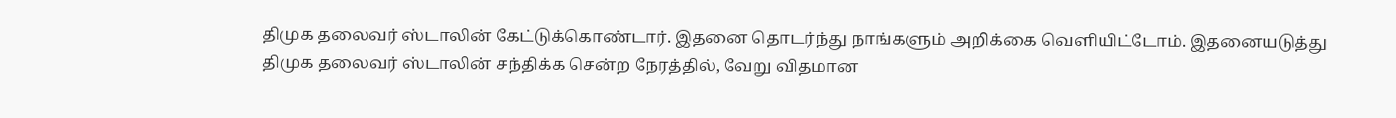திமுக தலைவர் ஸ்டாலின் கேட்டுக்கொண்டார். இதனை தொடர்ந்து நாங்களும் அறிக்கை வெளியிட்டோம். இதனையடுத்து திமுக தலைவர் ஸ்டாலின் சந்திக்க சென்ற நேரத்தில், வேறு விதமான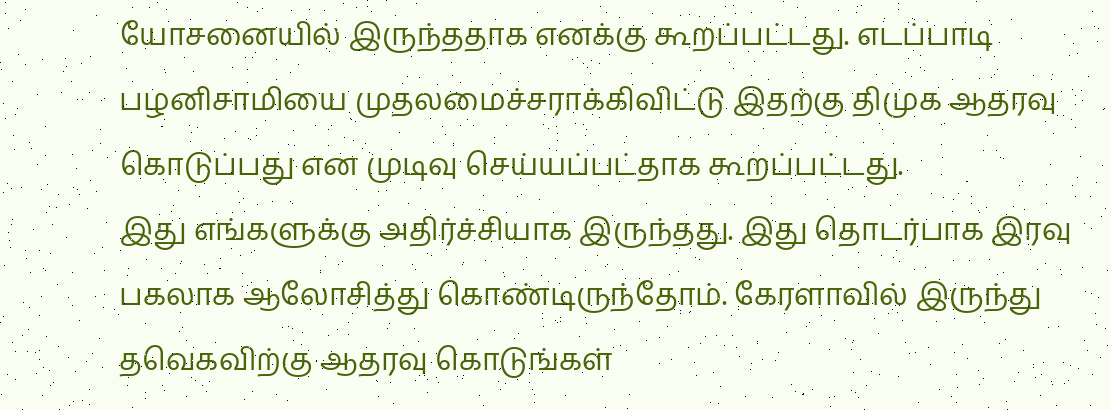யோசனையில் இருந்ததாக எனக்கு கூறப்பட்டது. எடப்பாடி பழனிசாமியை முதலமைச்சராக்கிவிட்டு இதற்கு திமுக ஆதரவு கொடுப்பது என முடிவு செய்யப்பட்தாக கூறப்பட்டது.
இது எங்களுக்கு அதிர்ச்சியாக இருந்தது. இது தொடர்பாக இரவு பகலாக ஆலோசித்து கொண்டிருந்தோம். கேரளாவில் இருந்து தவெகவிற்கு ஆதரவு கொடுங்கள்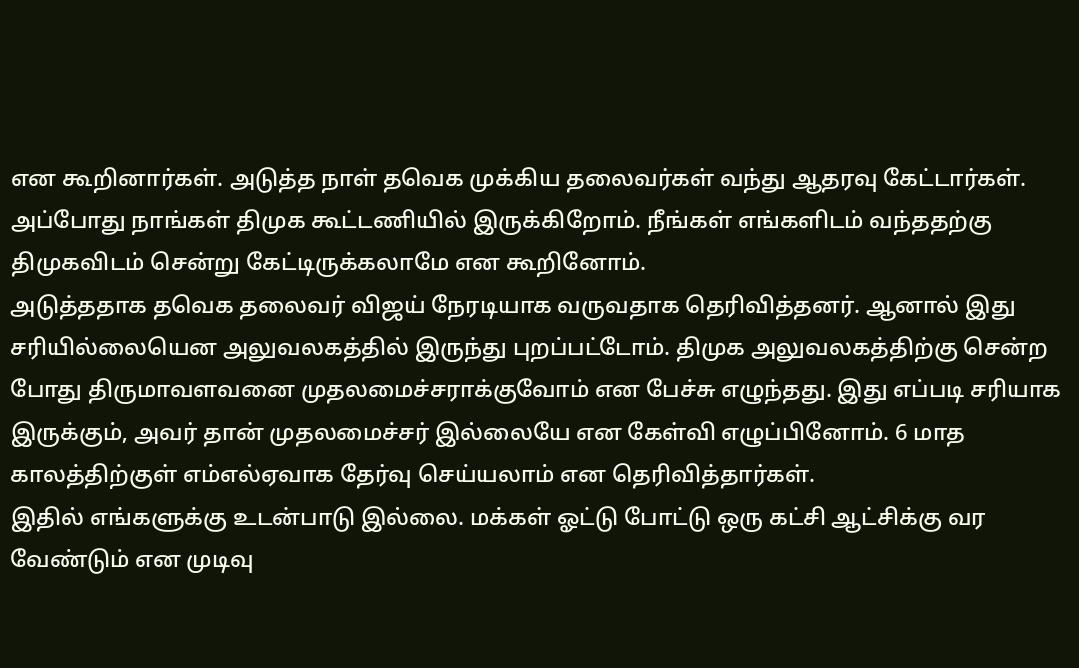என கூறினார்கள். அடுத்த நாள் தவெக முக்கிய தலைவர்கள் வந்து ஆதரவு கேட்டார்கள். அப்போது நாங்கள் திமுக கூட்டணியில் இருக்கிறோம். நீங்கள் எங்களிடம் வந்ததற்கு திமுகவிடம் சென்று கேட்டிருக்கலாமே என கூறினோம்.
அடுத்ததாக தவெக தலைவர் விஜய் நேரடியாக வருவதாக தெரிவித்தனர். ஆனால் இது சரியில்லையென அலுவலகத்தில் இருந்து புறப்பட்டோம். திமுக அலுவலகத்திற்கு சென்ற போது திருமாவளவனை முதலமைச்சராக்குவோம் என பேச்சு எழுந்தது. இது எப்படி சரியாக இருக்கும், அவர் தான் முதலமைச்சர் இல்லையே என கேள்வி எழுப்பினோம். 6 மாத காலத்திற்குள் எம்எல்ஏவாக தேர்வு செய்யலாம் என தெரிவித்தார்கள்.
இதில் எங்களுக்கு உடன்பாடு இல்லை. மக்கள் ஓட்டு போட்டு ஒரு கட்சி ஆட்சிக்கு வர வேண்டும் என முடிவு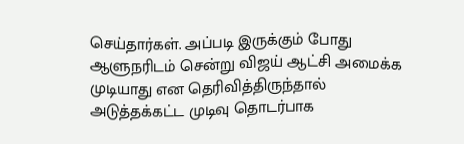செய்தார்கள். அப்படி இருக்கும் போது ஆளுநரிடம் சென்று விஜய் ஆட்சி அமைக்க முடியாது என தெரிவித்திருந்தால் அடுத்தக்கட்ட முடிவு தொடர்பாக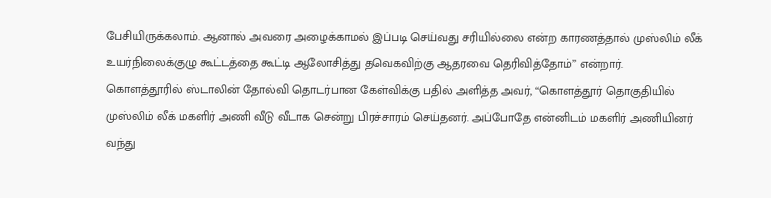பேசியிருக்கலாம். ஆனால் அவரை அழைக்காமல் இப்படி செய்வது சரியில்லை என்ற காரணத்தால் முஸ்லிம் லீக் உயர்நிலைக்குழு கூட்டத்தை கூட்டி ஆலோசித்து தவெகவிற்கு ஆதரவை தெரிவித்தோம்’’ என்றார்.
கொளத்தூரில் ஸ்டாலின் தோல்வி தொடர்பான கேள்விக்கு பதில் அளித்த அவர், ‘‘கொளத்தூர் தொகுதியில் முஸ்லிம் லீக் மகளிர் அணி வீடு வீடாக சென்று பிரச்சாரம் செய்தனர். அப்போதே என்னிடம் மகளிர் அணியினர் வந்து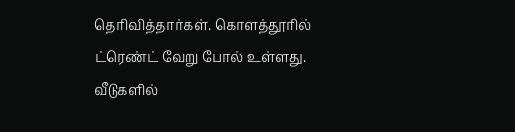தெரிவித்தார்கள். கொளத்தூரில் ட்ரெண்ட் வேறு போல் உள்ளது. வீடுகளில்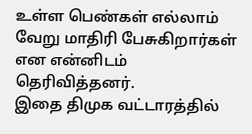உள்ள பெண்கள் எல்லாம் வேறு மாதிரி பேசுகிறார்கள் என என்னிடம் தெரிவித்தனர்.
இதை திமுக வட்டாரத்தில்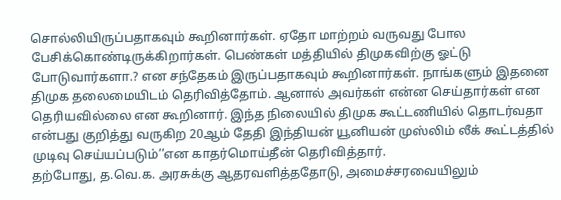சொல்லியிருப்பதாகவும் கூறினார்கள். ஏதோ மாற்றம் வருவது போல பேசிக்கொண்டிருக்கிறார்கள். பெண்கள் மத்தியில் திமுகவிற்கு ஓட்டு போடுவார்களா.? என சந்தேகம் இருப்பதாகவும் கூறினார்கள். நாங்களும் இதனை திமுக தலைமையிடம் தெரிவித்தோம். ஆனால் அவர்கள் என்ன செய்தார்கள் என தெரியவில்லை என கூறினார். இந்த நிலையில் திமுக கூட்டணியில் தொடர்வதா என்பது குறித்து வருகிற 20ஆம் தேதி இந்தியன் யூனியன் முஸ்லிம் லீக் கூட்டத்தில் முடிவு செய்யப்படும்’’என காதர்மொய்தீன் தெரிவித்தார்.
தற்போது, த.வெ.க. அரசுக்கு ஆதரவளித்ததோடு, அமைச்சரவையிலும்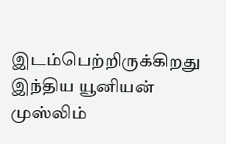இடம்பெற்றிருக்கிறது இந்திய யூனியன் முஸ்லிம்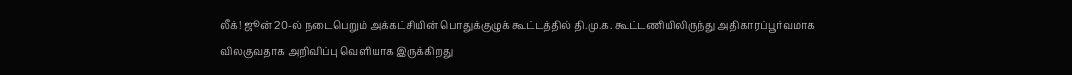லீக்! ஜூன் 20-ல் நடைபெறும் அக்கட்சியின் பொதுக்குழுக் கூட்டத்தில் தி.மு.க. கூட்டணியிலிருந்து அதிகாரப்பூர்வமாக விலகுவதாக அறிவிப்பு வெளியாக இருக்கிறது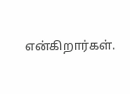என்கிறார்கள்.